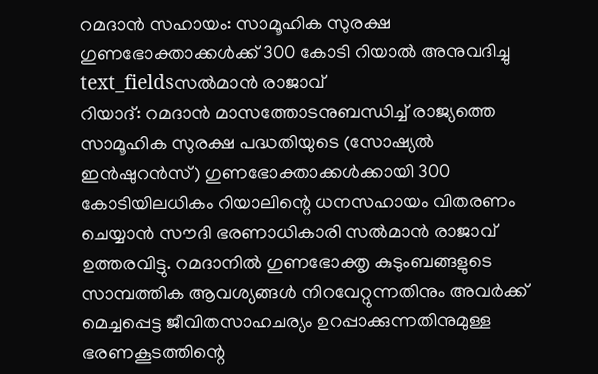റമദാൻ സഹായം: സാമൂഹിക സുരക്ഷ ഗുണഭോക്താക്കൾക്ക് 300 കോടി റിയാൽ അനുവദിച്ചു
text_fieldsസൽമാൻ രാജാവ്
റിയാദ്: റമദാൻ മാസത്തോടനുബന്ധിച്ച് രാജ്യത്തെ സാമൂഹിക സുരക്ഷ പദ്ധതിയുടെ (സോഷ്യൽ ഇൻഷുറൻസ്) ഗുണഭോക്താക്കൾക്കായി 300 കോടിയിലധികം റിയാലിന്റെ ധനസഹായം വിതരണം ചെയ്യാൻ സൗദി ഭരണാധികാരി സൽമാൻ രാജാവ് ഉത്തരവിട്ടു. റമദാനിൽ ഗുണഭോക്തൃ കുടുംബങ്ങളുടെ സാമ്പത്തിക ആവശ്യങ്ങൾ നിറവേറ്റുന്നതിനും അവർക്ക് മെച്ചപ്പെട്ട ജീവിതസാഹചര്യം ഉറപ്പാക്കുന്നതിനുമുള്ള ഭരണകൂടത്തിന്റെ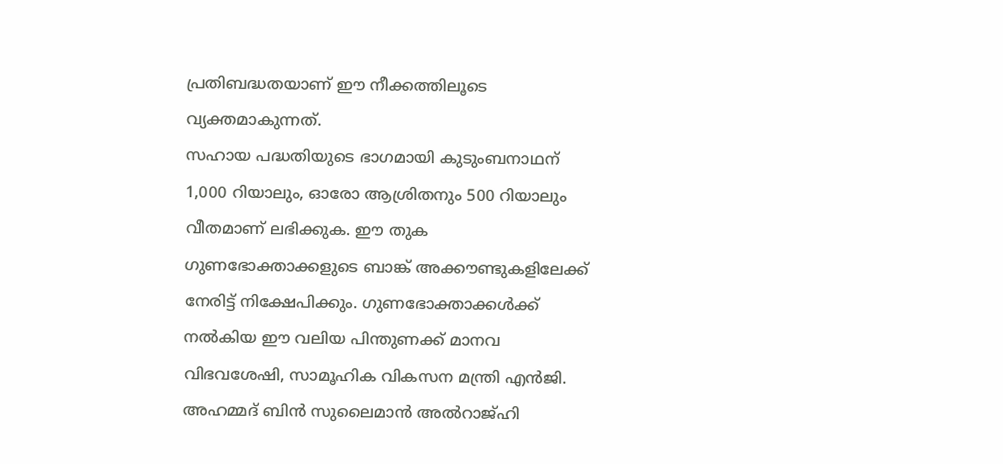പ്രതിബദ്ധതയാണ് ഈ നീക്കത്തിലൂടെ വ്യക്തമാകുന്നത്.
സഹായ പദ്ധതിയുടെ ഭാഗമായി കുടുംബനാഥന് 1,000 റിയാലും, ഓരോ ആശ്രിതനും 500 റിയാലും വീതമാണ് ലഭിക്കുക. ഈ തുക ഗുണഭോക്താക്കളുടെ ബാങ്ക് അക്കൗണ്ടുകളിലേക്ക് നേരിട്ട് നിക്ഷേപിക്കും. ഗുണഭോക്താക്കൾക്ക് നൽകിയ ഈ വലിയ പിന്തുണക്ക് മാനവ വിഭവശേഷി, സാമൂഹിക വികസന മന്ത്രി എൻജി. അഹമ്മദ് ബിൻ സുലൈമാൻ അൽറാജ്ഹി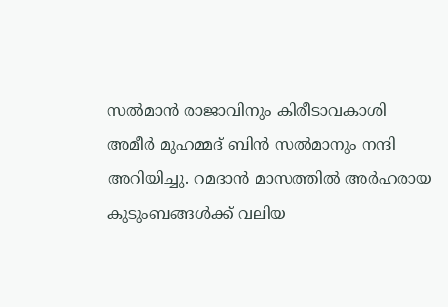സൽമാൻ രാജാവിനും കിരീടാവകാശി അമീർ മുഹമ്മദ് ബിൻ സൽമാനും നന്ദി അറിയിച്ചു. റമദാൻ മാസത്തിൽ അർഹരായ കുടുംബങ്ങൾക്ക് വലിയ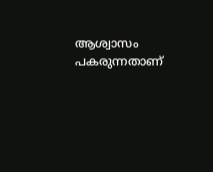ആശ്വാസം പകരുന്നതാണ്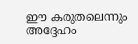ഈ കരുതലെന്നും അദ്ദേഹം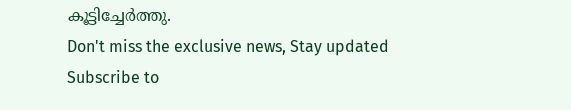കൂട്ടിച്ചേർത്തു.
Don't miss the exclusive news, Stay updated
Subscribe to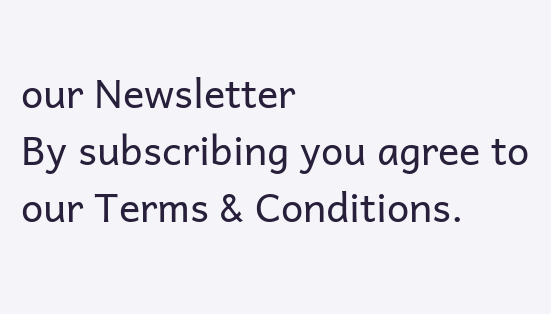our Newsletter
By subscribing you agree to our Terms & Conditions.